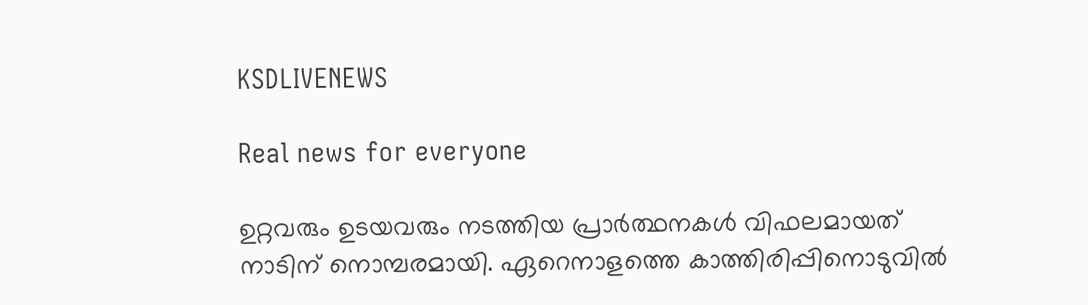KSDLIVENEWS

Real news for everyone

ഉറ്റവരും ഉടയവരും നടത്തിയ പ്രാര്‍ത്ഥനകള്‍ വിഫലമായത് നാടിന് നൊമ്പരമായി. ഏറെനാളത്തെ കാത്തിരിപ്പിനൊടുവിൽ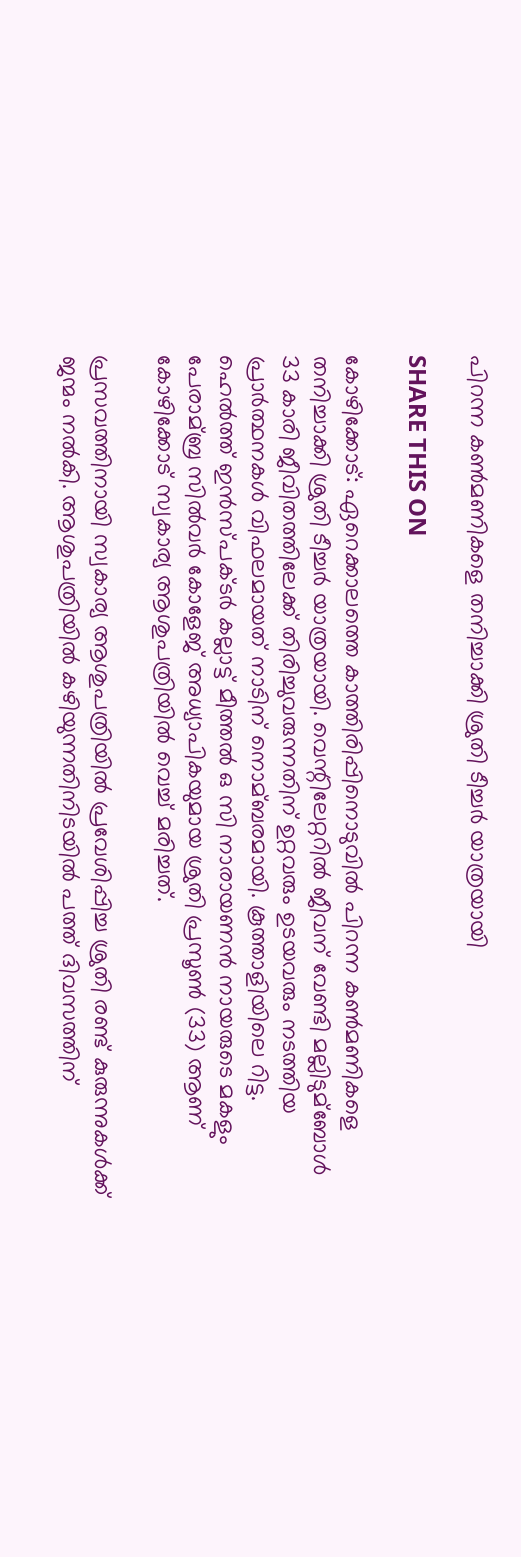പിറന്ന കൺമണികളെ തനിച്ചാക്കി ശ്രുതി ടീച്ചർ യാത്രയായി

SHARE THIS ON

കോഴിക്കോട്: ഏറെക്കാലത്തെ കാത്തിരിപ്പിനൊടുവില്‍ പിറന്ന കണ്‍മണികളെ തനിച്ചാക്കി ശ്രുതി ടീച്ചര്‍ യാത്രയായി. വെന്റിലേറ്ററില്‍ ജീവന് വേണ്ടി മല്ലിടുമ്ബോള്‍ 33 കാരി ജീവിതത്തിലേക്ക് തിരിച്ചുവരുന്നതിന് ഉറ്റവരും ഉടയവരും നടത്തിയ പ്രാര്‍ത്ഥനകള്‍ വിഫലമായത് നാടിന് നൊമ്ബരമായി. കൂത്താളിയിലെ റിട്ട. ഹെല്‍ത്ത് ഇന്‍സ്പക്ടര്‍ കല്ലാട്ട് മീത്തല്‍ ഒ സി നാരായണന്‍ നായരുടെ മകളും പേരാമ്ബ്ര സില്‍വര്‍ കോളേജ് അധ്യാപികയുമായ ശ്രുതി പ്രസൂണ്‍ (33) ആണ് കോഴിക്കോട് സ്വകാര്യ ആശുപത്രിയില്‍ വെച്ച്‌ മരിച്ചത്.

പ്രസവത്തിനായി സ്വകാര്യ ആശുപത്രിയില്‍ പ്രവേശിപ്പിച്ച ശ്രുതി രണ്ട് കുരുന്നുകള്‍ക്ക് ജന്മം നല്‍കി. ആശുപത്രിയില്‍ കഴിയുന്നതിനിടയില്‍ പത്ത് ദിവസത്തിന്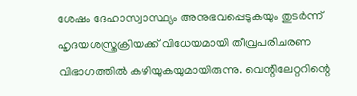ശേഷം ദേഹാസ്വാസ്ഥ്യം അനുഭവപ്പെടുകയും തുടര്‍ന്ന് ഹൃദയശസ്ത്രക്രിയക്ക് വിധേയമായി തീവ്രപരിചരണ വിഭാഗത്തില്‍ കഴിയുകയുമായിരുന്നു. വെന്റിലേറ്ററിന്റെ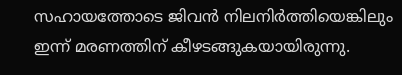സഹായത്തോടെ ജിവന്‍ നിലനിര്‍ത്തിയെങ്കിലും ഇന്ന് മരണത്തിന് കീഴടങ്ങുകയായിരുന്നു.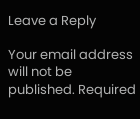Leave a Reply

Your email address will not be published. Required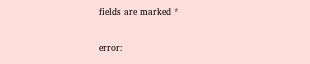fields are marked *

error: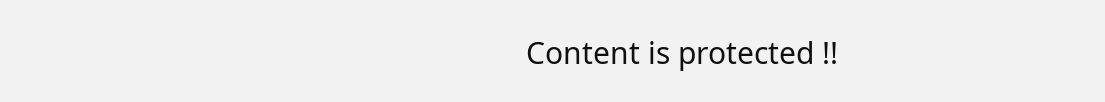Content is protected !!